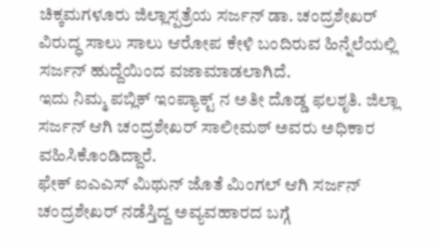ಚಿಕ್ಕಮಗಳೂರು ಜಿಲ್ಲಾಸ್ಪತ್ರೆಯ ಸರ್ಜನ್ ಡಾ. ಚಂದ್ರಶೇಖರ್ ವಿರುದ್ಧ ಸಾಲು ಸಾಲು ಆರೋಪ ಕೇಳಿ ಬಂದಿರುವ ಹಿನ್ನೆಲೆಯಲ್ಲಿ ಸರ್ಜನ್ ಹುದ್ದೆಯಿಂದ ವಜಾಮಾಡಲಾಗಿದೆ.
ಇದು ನಿಮ್ಮ ಪಬ್ಲಿಕ್ ಇಂಪ್ಯಾಕ್ಟ್ ನ ಅತೀ ದೊಡ್ಡ ಫಲಶೃತಿ. ಜಿಲ್ಲಾ ಸರ್ಜನ್ ಆಗಿ ಚಂದ್ರಶೇಖರ್ ಸಾಲೀಮಠ್ ಅವರು ಅಧಿಕಾರ ವಹಿಸಿಕೊಂಡಿದ್ದಾರೆ.
ಫೇಕ್ ಐಎಎಸ್ ಮಿಥುನ್ ಜೊತೆ ಮಿಂಗಲ್ ಆಗಿ ಸರ್ಜನ್ ಚಂದ್ರಶೇಖರ್ ನಡೆಸ್ತಿದ್ದ ಅವ್ಯವಹಾರದ ಬಗ್ಗೆ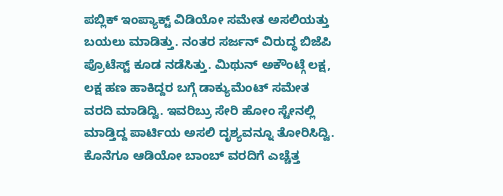ಪಬ್ಲಿಕ್ ಇಂಪ್ಯಾಕ್ಟ್ ವಿಡಿಯೋ ಸಮೇತ ಅಸಲಿಯತ್ತು ಬಯಲು ಮಾಡಿತ್ತು. ನಂತರ ಸರ್ಜನ್ ವಿರುದ್ಧ ಬಿಜೆಪಿ ಪ್ರೊಟೆಸ್ಟ್ ಕೂಡ ನಡೆಸಿತ್ತು. ಮಿಥುನ್ ಅಕೌಂಟ್ಗೆ ಲಕ್ಷ, ಲಕ್ಷ ಹಣ ಹಾಕಿದ್ದರ ಬಗ್ಗೆ ಡಾಕ್ಯುಮೆಂಟ್ ಸಮೇತ ವರದಿ ಮಾಡಿದ್ವಿ. ಇವರಿಬ್ರು ಸೇರಿ ಹೋಂ ಸ್ಟೇನಲ್ಲಿ ಮಾಡ್ತಿದ್ದ ಪಾರ್ಟಿಯ ಅಸಲಿ ದೃಶ್ಯವನ್ನೂ ತೋರಿಸಿದ್ವಿ. ಕೊನೆಗೂ ಆಡಿಯೋ ಬಾಂಬ್ ವರದಿಗೆ ಎಚ್ಚೆತ್ತ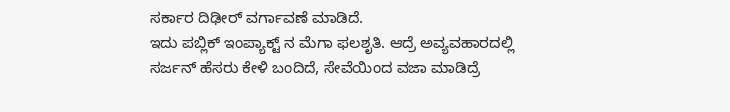ಸರ್ಕಾರ ದಿಢೀರ್ ವರ್ಗಾವಣೆ ಮಾಡಿದೆ.
ಇದು ಪಬ್ಲಿಕ್ ಇಂಪ್ಯಾಕ್ಟ್ ನ ಮೆಗಾ ಫಲಶೃತಿ. ಆದ್ರೆ ಅವ್ಯವಹಾರದಲ್ಲಿ ಸರ್ಜನ್ ಹೆಸರು ಕೇಳಿ ಬಂದಿದೆ, ಸೇವೆಯಿಂದ ವಜಾ ಮಾಡಿದ್ರೆ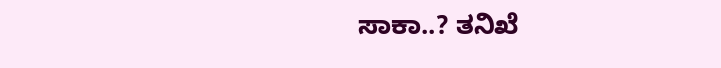ಸಾಕಾ..? ತನಿಖೆ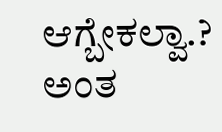ಆಗ್ಬೇಕಲ್ವಾ.? ಅಂತ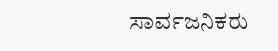ಸಾರ್ವಜನಿಕರು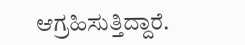ಆಗ್ರಹಿಸುತ್ತಿದ್ದಾರೆ.